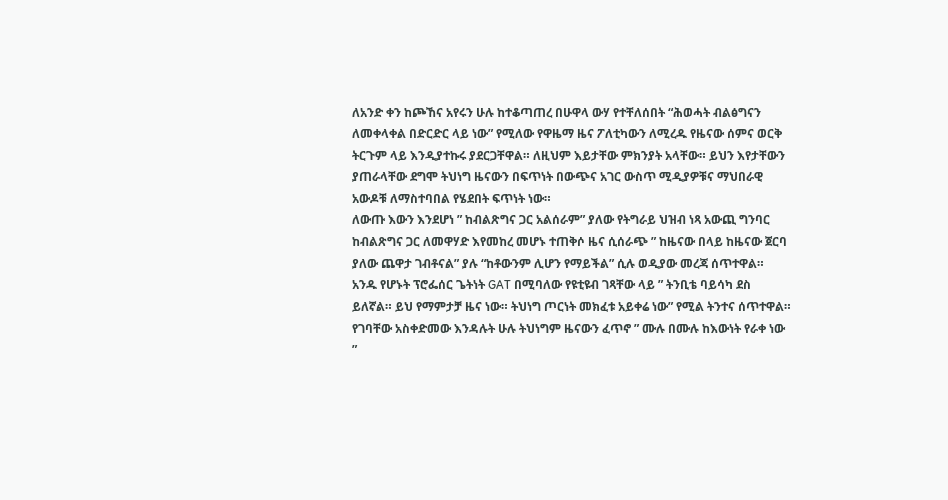ለአንድ ቀን ከጮኸና አየሩን ሁሉ ከተቆጣጠረ በሁዋላ ውሃ የተቸለሰበት “ሕወሓት ብልፅግናን ለመቀላቀል በድርድር ላይ ነው” የሚለው የዋዜማ ዜና ፖለቲካውን ለሚረዱ የዜናው ሰምና ወርቅ ትርጉም ላይ እንዲያተኩሩ ያደርጋቸዋል። ለዚህም እይታቸው ምክንያት አላቸው። ይህን እየታቸውን ያጠራላቸው ደግሞ ትህነግ ዜናውን በፍጥነት በውጭና አገር ውስጥ ሚዲያዎቹና ማህበራዊ አውዶቹ ለማስተባበል የሄደበት ፍጥነት ነው።
ለውጡ እውን እንደሆነ ” ከብልጽግና ጋር አልሰራም” ያለው የትግራይ ህዝብ ነጻ አውጪ ግንባር ከብልጽግና ጋር ለመዋሃድ እየመከረ መሆኑ ተጠቅሶ ዜና ሲሰራጭ ” ከዜናው በላይ ከዜናው ጀርባ ያለው ጨዋታ ገብቶናል” ያሉ “ከቶውንም ሊሆን የማይችል” ሲሉ ወዲያው መረጃ ሰጥተዋል። አንዱ የሆኑት ፕሮፌሰር ጌትነት GAT በሚባለው የዩቲዩብ ገጻቸው ላይ ” ትንቢቴ ባይሳካ ደስ ይለኛል። ይህ የማምታቻ ዜና ነው። ትህነግ ጦርነት መክፈቱ አይቀሬ ነው” የሚል ትንተና ሰጥተዋል።
የገባቸው አስቀድመው እንዳሉት ሁሉ ትህነግም ዜናውን ፈጥኖ ” ሙሉ በሙሉ ከእውነት የራቀ ነው ”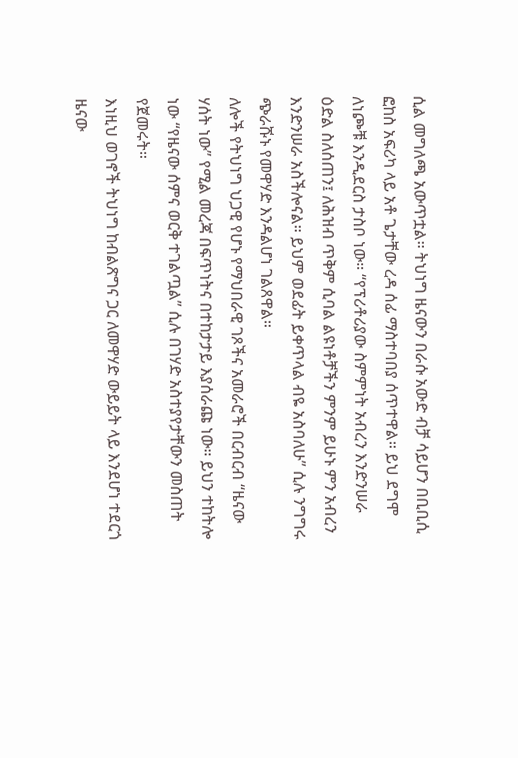ሲል መግለጫ አውጥቷል። ትህነግ ዜናውን በራሱ አውድ ብቻ ሳይሆን በቢቢሲ ፎከስ አፍሪካ ላይ አቶ ጌታቸው ረዳ ሰፊ ማስተባበያ ሰጥተዋል። ይህ ደግሞ ለነጮቹ እንዲደርስ ታስቦ ነው። “የፕሪቶሪያው ስምምነት አብረን እንድንሠራ ዕድል ስለሰጠን፤ ለሕዝብ ጥቅም ሲባል ልዩነቶቻችን ምንም ይሁኑ ምን አብረን እንድንሠራ አስችሎናል። ይህም ወደፊት ይቀጥላል ብዬ አስባለሁ” ሲሉ ንግግሩ ጭራሹኑ የመዋሃድ እንዳልሆነ ገልጸዋል።
ለሎች የትህነግ ህጋዊ የሆኑ የማህበራዊ ገጾችና አመራሮች በርብርብ “ዜናው ሃሰት ነው” የሚል መረጃ በፍጥነትና በተከታታይ እያሰራጩ ነው። ይህን ተከትሎ ነው “የዜናው ሰምና ወርቅ ተገልጧል” ሲሉ በገሃድ አስተያየታቸውን መስጠት የጀመሩት።
እነዚህ ወገኖች ትህነግ ከብልጽግና ጋር ለመዋሃድ ውይይት ላይ እንደሆነ ተደርጎ ዜናው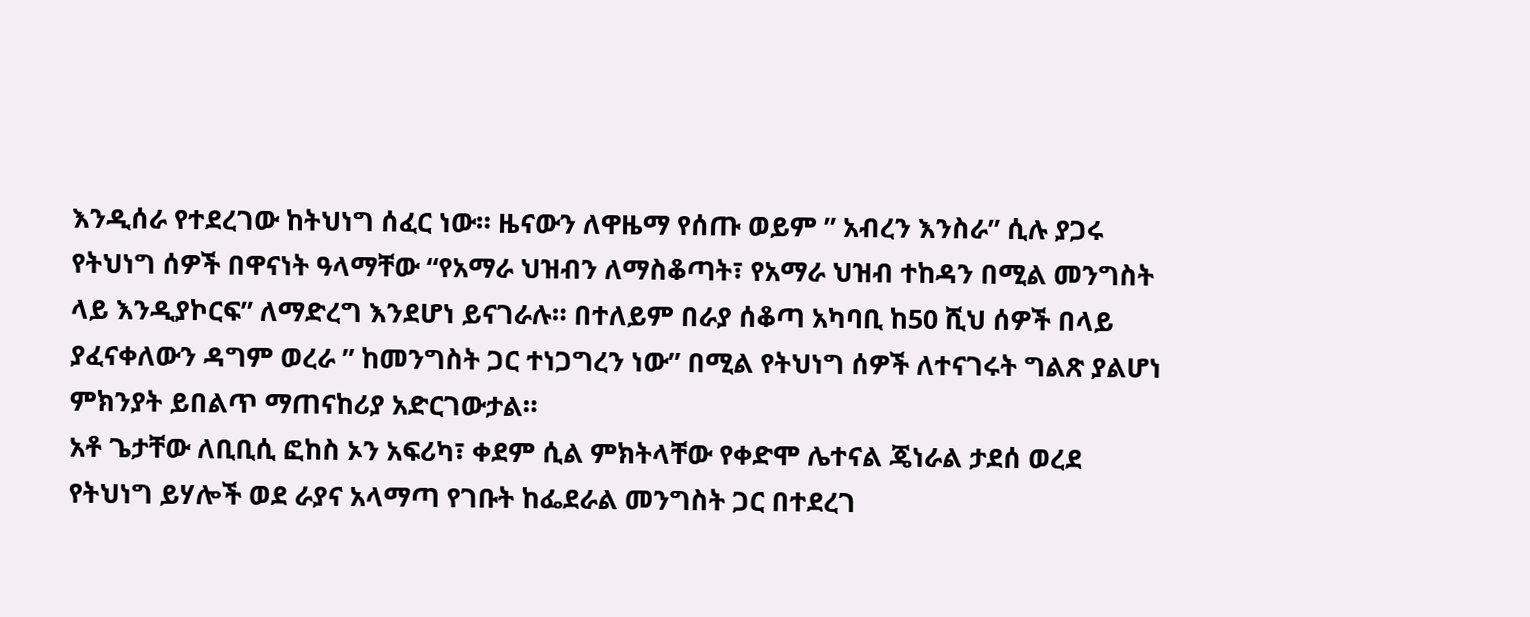እንዲሰራ የተደረገው ከትህነግ ሰፈር ነው። ዜናውን ለዋዜማ የሰጡ ወይም ” አብረን እንስራ” ሲሉ ያጋሩ የትህነግ ሰዎች በዋናነት ዓላማቸው “የአማራ ህዝብን ለማስቆጣት፣ የአማራ ህዝብ ተከዳን በሚል መንግስት ላይ እንዲያኮርፍ” ለማድረግ እንደሆነ ይናገራሉ። በተለይም በራያ ሰቆጣ አካባቢ ከ50 ሺህ ሰዎች በላይ ያፈናቀለውን ዳግም ወረራ ” ከመንግስት ጋር ተነጋግረን ነው” በሚል የትህነግ ሰዎች ለተናገሩት ግልጽ ያልሆነ ምክንያት ይበልጥ ማጠናከሪያ አድርገውታል።
አቶ ጌታቸው ለቢቢሲ ፎከስ ኦን አፍሪካ፣ ቀደም ሲል ምክትላቸው የቀድሞ ሌተናል ጄነራል ታደሰ ወረደ የትህነግ ይሃሎች ወደ ራያና አላማጣ የገቡት ከፌደራል መንግስት ጋር በተደረገ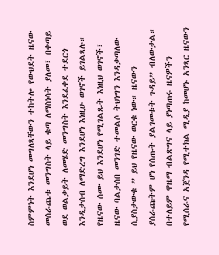ስምምነት እንደሆነ መግለጻቸውን ተከትሎ የውህደት ዜናው መሰራጨቱ መንግስት ላይ ቁጣ ለማስነሳት ያለመ፣ በቀጣይ ወደ ወልቃይት ለመሄድ መንግስት እንደፈቀደ ተደርጎ እንዲታሰብ ለማድረግ እንደሆነ እነዚሁ ወገኖች ይገልጻሉ። የዜናው ሰሙ ይህ እንደሆነ የሚገልጹት እነዚህ ወገኖች፣ ዜናው ባልታሰበ መንገድ ተመልሶ ትህነግን እንዳቃጣለው ሲያስታውቁ ” ይህ የዜናው ወርቁ ነው። ዜናውን ያሰራጩትም ሆነ የሰጡት ያልገመቱት ጉዳይ” ብለውታል። በተለይም ዋዜማ ብልጽግና ላይ ያነጣጠሩ ዜናዎችን የሚሰራና አጀንዳ የሚተክል ሚዲያ ከመሆኑ አንጻር ዜናውን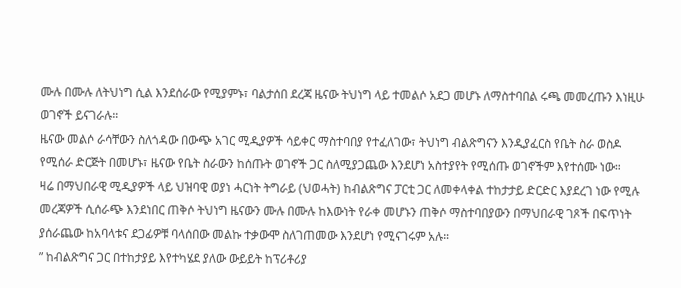ሙሉ በሙሉ ለትህነግ ሲል እንደሰራው የሚያምኑ፣ ባልታሰበ ደረጃ ዜናው ትህነግ ላይ ተመልሶ አደጋ መሆኑ ለማስተባበል ሩጫ መመረጡን እነዚሁ ወገኖች ይናገራሉ።
ዜናው መልሶ ራሳቸውን ስለጎዳው በውጭ አገር ሚዲያዎች ሳይቀር ማስተባበያ የተፈለገው፣ ትህነግ ብልጽግናን እንዲያፈርስ የቤት ስራ ወስዶ የሚሰራ ድርጅት በመሆኑ፣ ዜናው የቤት ስራውን ከሰጡት ወገኖች ጋር ስለሚያጋጨው እንደሆነ አስተያየት የሚሰጡ ወገኖችም እየተሰሙ ነው።
ዛሬ በማህበራዊ ሚዲያዎች ላይ ህዝባዊ ወያነ ሓርነት ትግራይ (ህወሓት) ከብልጽግና ፓርቲ ጋር ለመቀላቀል ተከታታይ ድርድር እያደረገ ነው የሚሉ መረጃዎች ሲሰራጭ እንደነበር ጠቅሶ ትህነግ ዜናውን ሙሉ በሙሉ ከእውነት የራቀ መሆኑን ጠቅሶ ማስተባበያውን በማህበራዊ ገጾች በፍጥነት ያሰራጨው ከአባላቱና ደጋፊዎቹ ባላሰበው መልኩ ተቃውሞ ስለገጠመው እንደሆነ የሚናገሩም አሉ።
” ከብልጽግና ጋር በተከታያይ እየተካሄደ ያለው ውይይት ከፕሪቶሪያ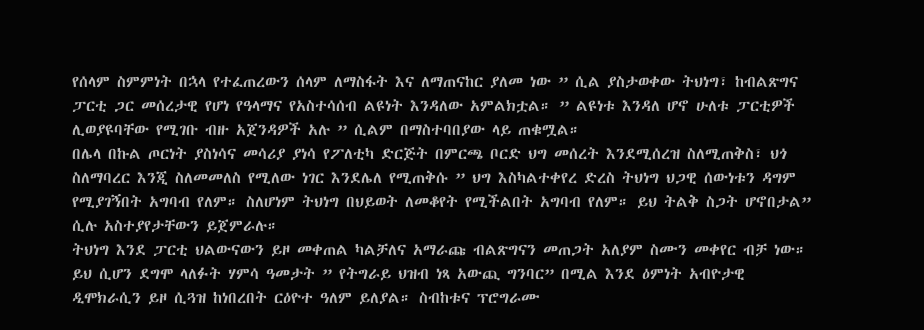የሰላም ስምምነት በኋላ የተፈጠረውን ሰላም ለማስፋት እና ለማጠናከር ያለመ ነው ” ሲል ያስታወቀው ትህነግ፣ ከብልጽግና ፓርቲ ጋር መሰረታዊ የሆነ የዓላማና የአስተሳሰብ ልዩነት እንዳለው አምልክቷል። ” ልዩነቱ እንዳለ ሆኖ ሁለቱ ፓርቲዎች ሊወያዩባቸው የሚገቡ ብዙ አጀንዳዎች አሉ ” ሲልም በማስተባበያው ላይ ጠቁሟል።
በሌላ በኩል ጦርነት ያስነሳና መሳሪያ ያነሳ የፖለቲካ ድርጅት በምርጫ ቦርድ ህግ መሰረት እንደሚሰረዝ ስለሚጠቅስ፣ ህጎ ስለማባረር እንጂ ስለመመለስ የሚለው ነገር እንደሌለ የሚጠቅሱ ” ህግ እስካልተቀየረ ድረስ ትህነግ ህጋዊ ሰውነቱን ዳግም የሚያገኝበት አግባብ የለም። ስለሆነም ትህነግ በህይወት ለመቆየት የሚችልበት አግባብ የለም። ይህ ትልቅ ስጋት ሆኖበታል” ሲሉ አስተያየታቸውን ይጀምራሉ።
ትህነግ እንደ ፓርቲ ህልውናውን ይዞ መቀጠል ካልቻለና አማራጩ ብልጽግናን መጠጋት አለያም ስሙን መቀየር ብቻ ነው። ይህ ሲሆን ደግሞ ላለፉት ሃምሳ ዓመታት ” የትግራይ ህዝብ ነጻ አውጪ ግንባር” በሚል እንደ ዕምነት አብዮታዊ ዲሞክራሲን ይዞ ሲጓዝ ከነበረበት ርዕዮተ ዓለም ይለያል። ስብከቱና ፕሮግራሙ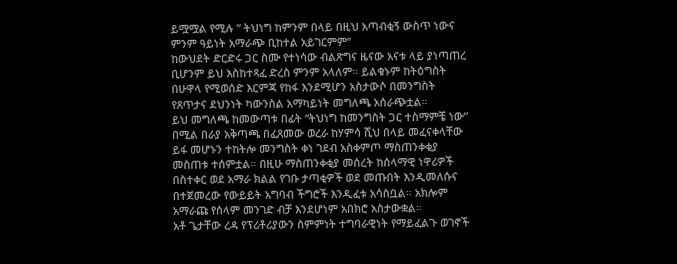ይሟሟል የሚሉ ” ትህነግ ከምንም በላይ በዚህ አጣብቂኝ ውስጥ ነውና ምንም ዓይነት አማራጭ ቢከተል አይገርምም”
ከውህደት ድርድሩ ጋር ስሙ የተነሳው ብልጽግና ዜናው አናቱ ላይ ያነጣጠረ ቢሆንም ይህ እስከተጻፈ ድረስ ምንም አላለም። ይልቁኑም ከትዕግስት በሁዋላ የሚወሰድ እርምጃ የከፋ እንደሚሆን አስታውሶ በመንግስት የጸጥታና ደህንነት ካውንስል አማካይነት መግለጫ አሰራጭቷል።
ይህ መግለጫ ከመውጣቱ በፊት “ትህነግ ከመንግስት ጋር ተስማምቼ ነው” በሚል በራያ አቅጣጫ በፈጸመው ወረራ ከሃምሳ ሺህ በላይ መፈናቀላቸው ይፋ መሆኑን ተከትሎ መንግስት ቀነ ገደብ አስቀምጦ ማስጠንቀቂያ መስጠቱ ተሰምቷል። በዚሁ ማስጠንቀቂያ መሰረት ከሰላማዊ ነዋሪዎች በስተቀር ወደ አማራ ክልል የገቡ ታጣቂዎች ወደ መጡበት እንዲመለሱና በተጀመረው የውይይት አግባብ ችግሮች እንዲፈቱ አሳስቧል። አክሎም አማራጩ የሰላም መንገድ ብቻ እንደሆነም አበክሮ አስታውቋል።
አቶ ጌታቸው ረዳ የፕሪቶሪያውን ስምምነት ተግባራዊነት የማይፈልጉ ወገኖች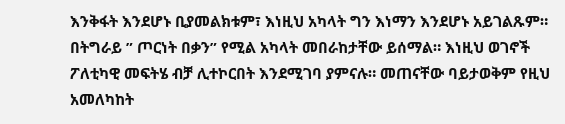እንቅፋት እንደሆኑ ቢያመልክቱም፣ እነዚህ አካላት ግን እነማን እንደሆኑ አይገልጹም።
በትግራይ ” ጦርነት በቃን” የሚል አካላት መበራከታቸው ይሰማል። እነዚህ ወገኖች ፖለቲካዊ መፍትሄ ብቻ ሊተኮርበት እንደሚገባ ያምናሉ። መጠናቸው ባይታወቅም የዚህ አመለካከት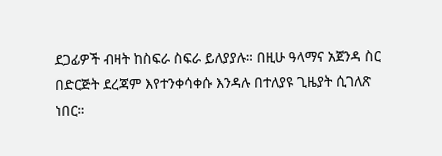ደጋፊዎች ብዛት ከስፍራ ስፍራ ይለያያሉ። በዚሁ ዓላማና አጀንዳ ስር በድርጅት ደረጃም እየተንቀሳቀሱ እንዳሉ በተለያዩ ጊዜያት ሲገለጽ ነበር።